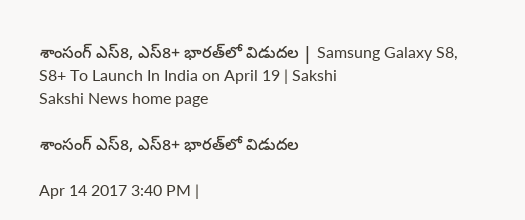శాంసంగ్‌ ఎస్‌8, ఎస్‌8+ భారత్‌లో విడుదల | Samsung Galaxy S8, S8+ To Launch In India on April 19 | Sakshi
Sakshi News home page

శాంసంగ్‌ ఎస్‌8, ఎస్‌8+ భారత్‌లో విడుదల

Apr 14 2017 3:40 PM |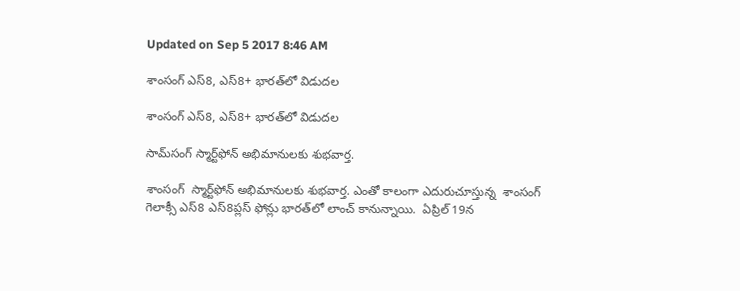Updated on Sep 5 2017 8:46 AM

శాంసంగ్‌ ఎస్‌8, ఎస్‌8+ భారత్‌లో విడుదల

శాంసంగ్‌ ఎస్‌8, ఎస్‌8+ భారత్‌లో విడుదల

సామ్‌సంగ్‌ స్మార్ట్‌ఫోన్‌ అభిమానులకు శుభవార్త.

శాంసంగ్‌  స్మార్ట్‌ఫోన్‌ అభిమానులకు శుభవార్త. ఎంతో కాలంగా ఎదురుచూస్తున్న  శాంసంగ్‌ గెలాక్సీ ఎస్‌8 ఎస్‌8ప్లస్‌ ఫోన్లు భారత్‌లో లాంచ్‌ కానున్నాయి.  ఏప్రిల్‌ 19న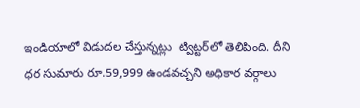ఇండియాలో విడుదల చేస్తున్నట్లు  ట్విట్టర్‌లో తెలిపింది. దీని ధర సుమారు రూ.59,999 ఉండవచ్చని అధికార వర్గాలు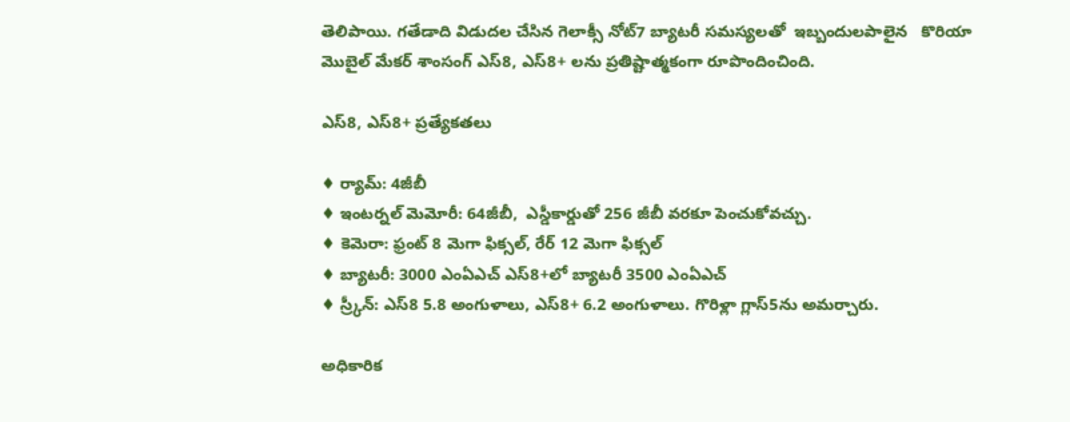తెలిపాయి. గతేడాది విడుదల చేసిన గెలాక్సీ నోట్‌7 బ్యాటరీ సమస్యలతో  ఇబ్బందులపాలైన   కొరియా మొబైల్‌ మేకర్‌ శాంసంగ్‌ ఎస్‌8, ఎస్‌8+ లను ప్రతిష్టాత్మకంగా రూపొందించింది.

ఎస్‌8, ఎస్‌8+ ప్రత్యేకతలు

♦ ర్యామ్‌: 4జీబీ
♦ ఇంటర్నల్‌ మెమోరీ: 64జీబీ,  ఎస్డీకార్డుతో 256 జీబీ వరకూ పెంచుకోవచ్చు.
♦ కెమెరా: ఫ్రంట్‌ 8 మెగా ఫిక్సల్‌, రేర్‌ 12 మెగా ఫిక్సల్‌
♦ బ్యాటరీ: 3000 ఎంఏఎచ్‌ ఎస్‌8+లో బ్యాటరీ 3500 ఎంఏఎచ్‌
♦ స్ర్కీన్‌: ఎస్‌8 5.8 అంగుళాలు, ఎస్‌8+ 6.2 అంగుళాలు. గొరిళ్లా గ్లాస్‌5ను అమర్చారు.

అధికారిక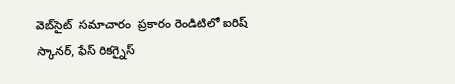వెబ్‌సైట్‌  సమాచారం  ప్రకారం రెండిటిలో ఐరిష్‌ స్కానర్‌, ఫేస్‌ రికగ్నైస్‌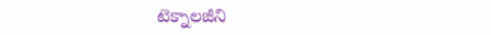టెక్నాలజీని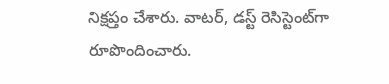నిక్షప్తం చేశారు. వాటర్‌, డస్ట్‌ రెసిస్టెంట్‌గా  రూపొందించారు.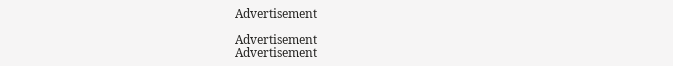Advertisement

Advertisement
Advertisement